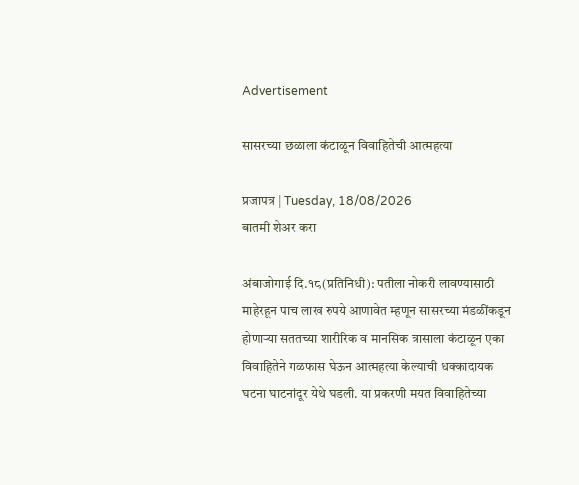Advertisement

सासरच्या छळाला कंटाळून विवाहितेची आत्महत्या

प्रजापत्र | Tuesday, 18/08/2026
बातमी शेअर करा

अंबाजोगाई दि.१८(प्रतिनिधी): पतीला नोकरी लावण्यासाठी माहेरहून पाच लाख रुपये आणावेत म्हणून सासरच्या मंडळींकडून होणाऱ्या सततच्या शारीरिक व मानसिक त्रासाला कंटाळून एका विवाहितेने गळफास घेऊन आत्महत्या केल्याची धक्कादायक घटना घाटनांदूर येथे घडली. या प्रकरणी मयत विवाहितेच्या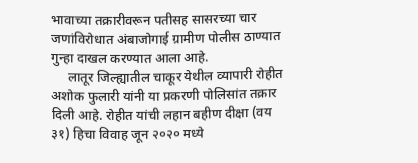भावाच्या तक्रारीवरून पतीसह सासरच्या चार जणांविरोधात अंबाजोगाई ग्रामीण पोलीस ठाण्यात गुन्हा दाखल करण्यात आला आहे.
     लातूर जिल्ह्यातील चाकूर येथील व्यापारी रोहीत अशोक फुलारी यांनी या प्रकरणी पोलिसांत तक्रार दिली आहे. रोहीत यांची लहान बहीण दीक्षा (वय ३१) हिचा विवाह जून २०२० मध्ये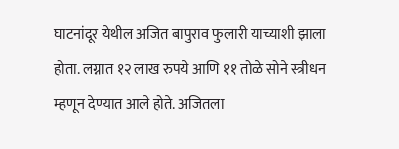घाटनांदूर येथील अजित बापुराव फुलारी याच्याशी झाला होता. लग्नात १२ लाख रुपये आणि ११ तोळे सोने स्त्रीधन म्हणून देण्यात आले होते. अजितला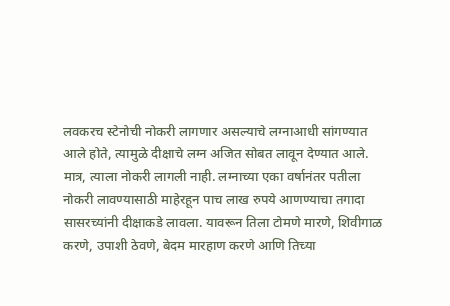लवकरच स्टेनोची नोकरी लागणार असल्याचे लग्नाआधी सांगण्यात आले होते, त्यामुळे दीक्षाचे लग्न अजित सोबत लावून देण्यात आले. मात्र, त्याला नोकरी लागली नाही. लग्नाच्या एका वर्षानंतर पतीला नोकरी लावण्यासाठी माहेरहून पाच लाख रुपये आणण्याचा तगादा सासरच्यांनी दीक्षाकडे लावला. यावरून तिला टोमणे मारणे, शिवीगाळ करणे, उपाशी ठेवणे, बेदम मारहाण करणे आणि तिच्या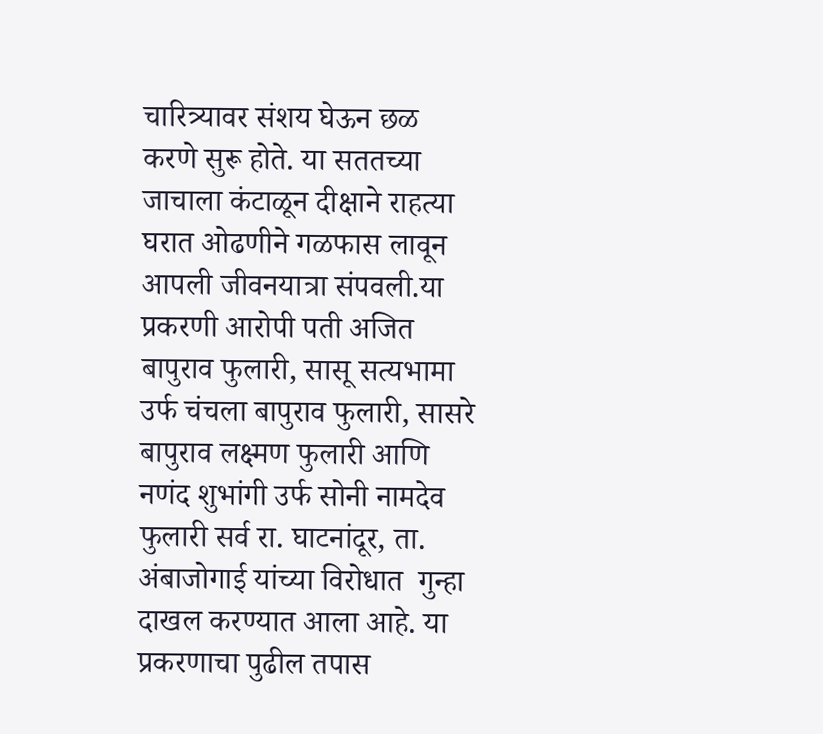चारित्र्यावर संशय घेऊन छळ करणे सुरू होते. या सततच्या जाचाला कंटाळून दीक्षाने राहत्या घरात ओढणीने गळफास लावून आपली जीवनयात्रा संपवली.या प्रकरणी आरोपी पती अजित बापुराव फुलारी, सासू सत्यभामा उर्फ चंचला बापुराव फुलारी, सासरे बापुराव लक्ष्मण फुलारी आणि नणंद शुभांगी उर्फ सोनी नामदेव फुलारी सर्व रा. घाटनांदूर, ता. अंबाजोगाई यांच्या विरोधात  गुन्हा दाखल करण्यात आला आहे. या प्रकरणाचा पुढील तपास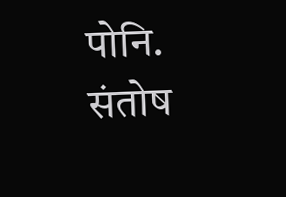पोनि. संतोष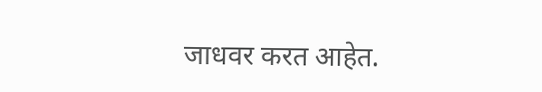जाधवर करत आहेत.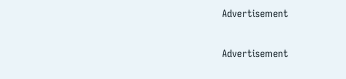Advertisement

Advertisement